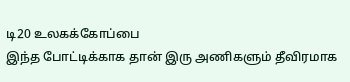டி20 உலகக்கோப்பை
இந்த போட்டிக்காக தான் இரு அணிகளும் தீவிரமாக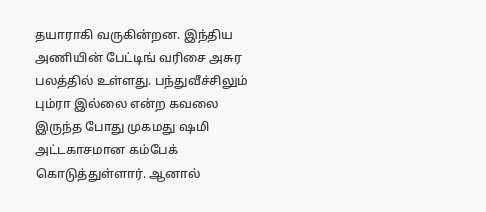தயாராகி வருகின்றன. இந்திய அணியின் பேட்டிங் வரிசை அசுர பலத்தில் உள்ளது. பந்துவீச்சிலும் பும்ரா இல்லை என்ற கவலை இருந்த போது முகமது ஷமி அட்டகாசமான கம்பேக் கொடுத்துள்ளார். ஆனால்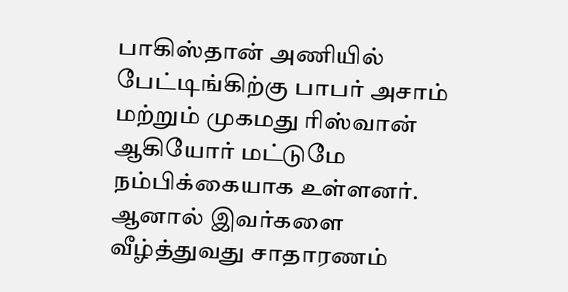பாகிஸ்தான் அணியில் பேட்டிங்கிற்கு பாபர் அசாம் மற்றும் முகமது ரிஸ்வான் ஆகியோர் மட்டுமே நம்பிக்கையாக உள்ளனர். ஆனால் இவர்களை வீழ்த்துவது சாதாரணம்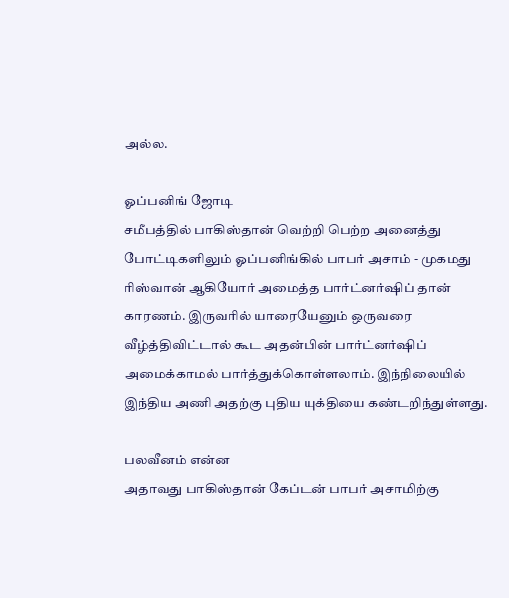அல்ல.

ஓப்பனிங் ஜோடி
சமீபத்தில் பாகிஸ்தான் வெற்றி பெற்ற அனைத்து போட்டிகளிலும் ஓப்பனிங்கில் பாபர் அசாம் - முகமது ரிஸ்வான் ஆகியோர் அமைத்த பார்ட்னர்ஷிப் தான் காரணம். இருவரில் யாரையேனும் ஒருவரை வீழ்த்திவிட்டால் கூட அதன்பின் பார்ட்னர்ஷிப் அமைக்காமல் பார்த்துக்கொள்ளலாம். இந்நிலையில் இந்திய அணி அதற்கு புதிய யுக்தியை கண்டறிந்துள்ளது.

பலவீனம் என்ன
அதாவது பாகிஸ்தான் கேப்டன் பாபர் அசாமிற்கு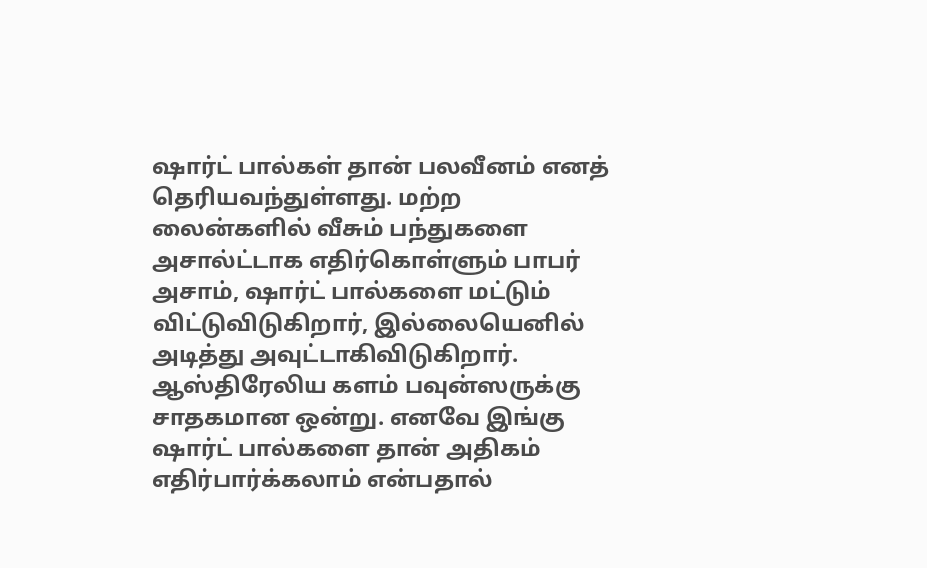ஷார்ட் பால்கள் தான் பலவீனம் எனத் தெரியவந்துள்ளது. மற்ற லைன்களில் வீசும் பந்துகளை அசால்ட்டாக எதிர்கொள்ளும் பாபர் அசாம், ஷார்ட் பால்களை மட்டும் விட்டுவிடுகிறார், இல்லையெனில் அடித்து அவுட்டாகிவிடுகிறார். ஆஸ்திரேலிய களம் பவுன்ஸருக்கு சாதகமான ஒன்று. எனவே இங்கு ஷார்ட் பால்களை தான் அதிகம் எதிர்பார்க்கலாம் என்பதால்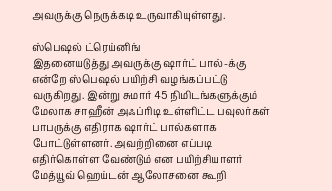அவருக்கு நெருக்கடி உருவாகியுள்ளது.

ஸ்பெஷல் ட்ரெய்னிங்
இதனையடுத்து அவருக்கு ஷார்ட் பால்-க்கு என்றே ஸ்பெஷல் பயிற்சி வழங்கப்பட்டு வருகிறது. இன்று சுமார் 45 நிமிடங்களுக்கும் மேலாக சாஹீன் அஃப்ரிடி உள்ளிட்ட பவுலர்கள் பாபருக்கு எதிராக ஷார்ட் பால்களாக போட்டுள்ளனர். அவற்றினை எப்படி எதிர்கொள்ள வேண்டும் என பயிற்சியாளர் மேத்யூவ் ஹெய்டன் ஆலோசனை கூறி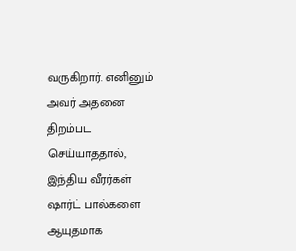வருகிறார். எனினும் அவர் அதனை திறம்பட செய்யாததால், இந்திய வீரர்கள் ஷார்ட் பால்களை ஆயுதமாக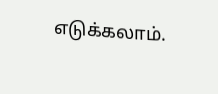எடுக்கலாம்.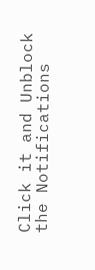Click it and Unblock the Notifications